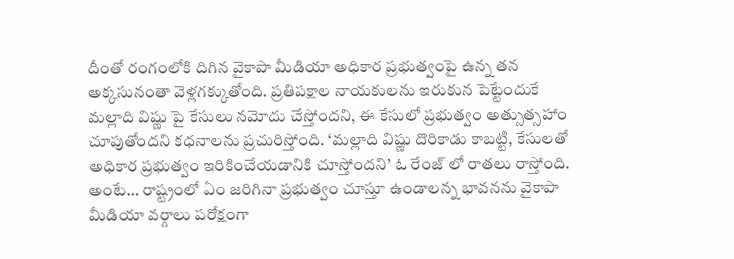దీంతో రంగంలోకి దిగిన వైకాపా మీడియా అధికార ప్రభుత్వంపై ఉన్న తన అక్కసునంతా వెళ్లగక్కుతోంది. ప్రతిపక్షాల నాయకులను ఇరుకున పెట్టేందుకే మల్లాది విష్ణు పై కేసులు నమోదు చేస్తోందని, ఈ కేసులో ప్రభుత్వం అత్సుత్సహాం చూపుతోందని కధనాలను ప్రచురిస్తోంది. ‘మల్లాది విష్ణు దొరికాడు కాబట్టి, కేసులతో అధికార ప్రభుత్వం ఇరికించేయడానికి చూస్తోందని’ ఓ రేంజ్ లో రాతలు రాస్తోంది.
అంటే… రాష్ట్రంలో ఏం జరిగినా ప్రభుత్వం చూస్తూ ఉండాలన్న భావనను వైకాపా మీడియా వర్గాలు పరోక్షంగా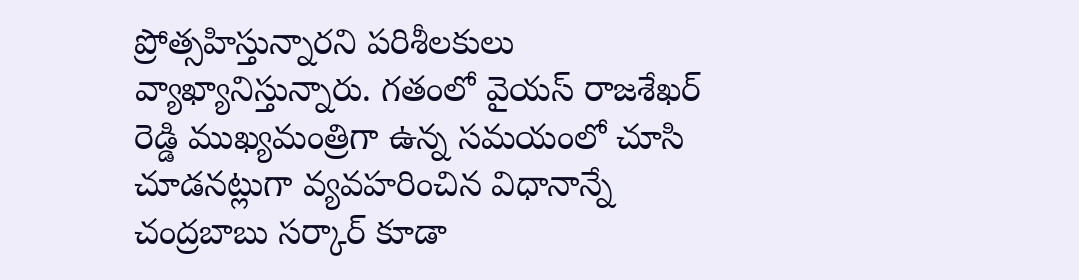ప్రోత్సహిస్తున్నారని పరిశీలకులు వ్యాఖ్యానిస్తున్నారు. గతంలో వైయస్ రాజశేఖర్ రెడ్డి ముఖ్యమంత్రిగా ఉన్న సమయంలో చూసి చూడనట్లుగా వ్యవహరించిన విధానాన్నే చంద్రబాబు సర్కార్ కూడా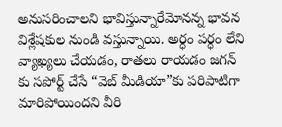అనుసరించాలని భావిస్తున్నారేమోనన్న భావన విశ్లేషకుల నుండి వస్తున్నాయి. అర్ధం పర్ధం లేని వ్యాఖ్యలు చేయడం, రాతలు రాయడం జగన్ కు సపోర్ట్ చేసే “వెబ్ మీడియా”కు పరిపాటిగా మారిపోయిందని వీరి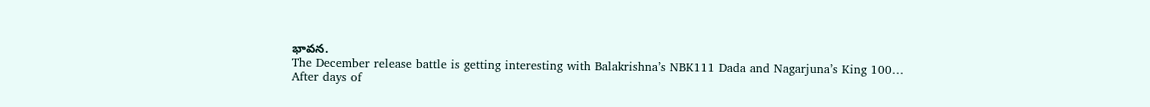భావన.
The December release battle is getting interesting with Balakrishna’s NBK111 Dada and Nagarjuna’s King 100…
After days of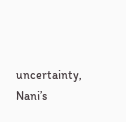uncertainty, Nani’s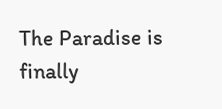The Paradise is finally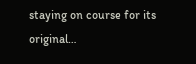staying on course for its original…